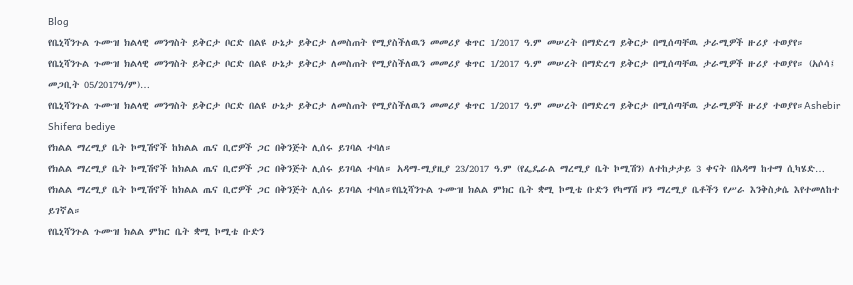Blog
የቤኒሻንጉል ጉሙዝ ክልላዊ መንግስት ይቅርታ ቦርድ በልዩ ሁኔታ ይቅርታ ለመስጠት የሚያስችለዉን መመሪያ ቁጥር 1/2017 ዓ.ም መሠረት በማድረግ ይቅርታ በሚሰጣቸዉ ታራሚዎች ዙሪያ ተወያየ።
የቤኒሻንጉል ጉሙዝ ክልላዊ መንግስት ይቅርታ ቦርድ በልዩ ሁኔታ ይቅርታ ለመስጠት የሚያስችለዉን መመሪያ ቁጥር 1/2017 ዓ.ም መሠረት በማድረግ ይቅርታ በሚሰጣቸዉ ታራሚዎች ዙሪያ ተወያየ። (አሶሳ፤ መጋቢት 05/2017ዓ/ም)…
የቤኒሻንጉል ጉሙዝ ክልላዊ መንግስት ይቅርታ ቦርድ በልዩ ሁኔታ ይቅርታ ለመስጠት የሚያስችለዉን መመሪያ ቁጥር 1/2017 ዓ.ም መሠረት በማድረግ ይቅርታ በሚሰጣቸዉ ታራሚዎች ዙሪያ ተወያየ።Ashebir Shifera bediye
የክልል ማረሚያ ቤት ኮሚሽኖች ከክልል ጤና ቢሮዎች ጋር በቅንጅት ሊሰሩ ይገባል ተባለ።
የክልል ማረሚያ ቤት ኮሚሽኖች ከክልል ጤና ቢሮዎች ጋር በቅንጅት ሊሰሩ ይገባል ተባለ። አዳማ-ሚያዚያ 23/2017 ዓ.ም (የፌዴራል ማረሚያ ቤት ኮሚሽን) ለተከታታይ 3 ቀናት በአዳማ ከተማ ሲካሄድ…
የክልል ማረሚያ ቤት ኮሚሽኖች ከክልል ጤና ቢሮዎች ጋር በቅንጅት ሊሰሩ ይገባል ተባለ።የቤኒሻንጉል ጉሙዝ ክልል ምክር ቤት ቋሚ ኮሚቴ ቡድን የካማሽ ዞን ማረሚያ ቤቶችን የሥራ እንቅስቃሴ እየተመለከተ ይገኛል።
የቤኒሻንጉል ጉሙዝ ክልል ምክር ቤት ቋሚ ኮሚቴ ቡድን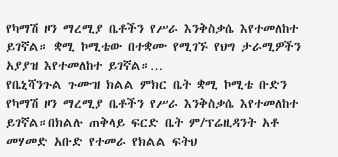የካማሽ ዞን ማረሚያ ቤቶችን የሥራ እንቅስቃሴ እየተመለከተ ይገኛል። ቋሚ ኮሚቴው በተቋሙ የሚገኙ የህግ ታራሚዎችን አያያዝ እየተመለከተ ይገኛል።…
የቤኒሻንጉል ጉሙዝ ክልል ምክር ቤት ቋሚ ኮሚቴ ቡድን የካማሽ ዞን ማረሚያ ቤቶችን የሥራ እንቅስቃሴ እየተመለከተ ይገኛል።በክልሉ ጠቅላይ ፍርድ ቤት ም/ፕሬዚዳንት አቶ መሃመድ አቡድ የተመራ የክልል ፍትህ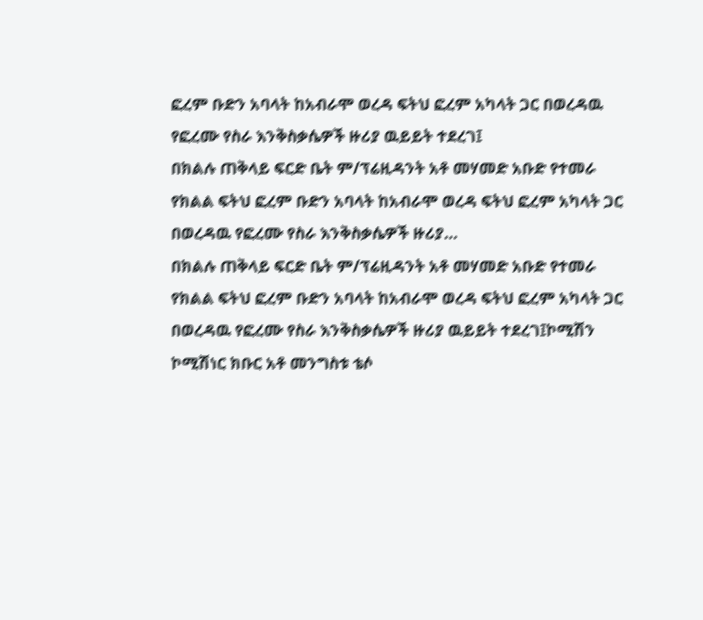ፎረም ቡድን አባላት ከአብራሞ ወረዳ ፍትህ ፎረም አካላት ጋር በወረዳዉ የፎረሙ የስራ እንቅስቃሴዎች ዙሪያ ዉይይት ተደረገ፤
በክልሉ ጠቅላይ ፍርድ ቤት ም/ፕሬዚዳንት አቶ መሃመድ አቡድ የተመራ የክልል ፍትህ ፎረም ቡድን አባላት ከአብራሞ ወረዳ ፍትህ ፎረም አካላት ጋር በወረዳዉ የፎረሙ የስራ እንቅስቃሴዎች ዙሪያ…
በክልሉ ጠቅላይ ፍርድ ቤት ም/ፕሬዚዳንት አቶ መሃመድ አቡድ የተመራ የክልል ፍትህ ፎረም ቡድን አባላት ከአብራሞ ወረዳ ፍትህ ፎረም አካላት ጋር በወረዳዉ የፎረሙ የስራ እንቅስቃሴዎች ዙሪያ ዉይይት ተደረገ፤ኮሚሽን ኮሚሽነር ክቡር አቶ መንግስቱ ቴሶ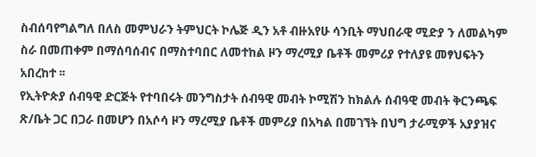ስብሰባየግልግለ በለስ መምህራን ትምህርት ኮሌጅ ዲን አቶ ብዙአየሁ ሳንቢት ማህበራዊ ሚድያ ን ለመልካም ስራ በመጠቀም በማሰባሰብና በማስተባበር ለመተከል ዞን ማረሚያ ቤቶች መምሪያ የተለያዩ መፃህፍትን አበረከተ ፡፡
የኢትዮጵያ ሰብዓዊ ድርጅት የተባበሩት መንግስታት ሰብዓዊ መብት ኮሚሽን ከክልሉ ሰብዓዊ መብት ቅርንጫፍ ጽ/ቤት ጋር በጋራ በመሆን በአሶሳ ዞን ማረሚያ ቤቶች መምሪያ በአካል በመገኘት በህግ ታራሚዎች አያያዝና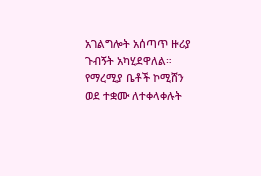አገልግሎት አሰጣጥ ዙሪያ ጉብኝት አካሂደዋለል።
የማረሚያ ቤቶች ኮሚሸን ወደ ተቋሙ ለተቀላቀሉት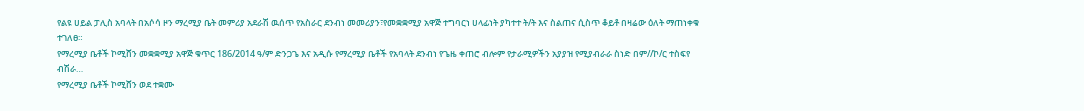የልዩ ሀይል ፓሊስ አባላት በአሶሳ ዞን ማረሚያ ቤት መምሪያ አደራሽ ዉሰጥ የአስራር ደንብነ መመሪያን፣የመቋቋሚያ አዋጅ ተግባርነ ሀላፊነት ያካተተ ት/ት እና ስልጠና ሲስጥ ቆይቶ በዛሬው ዕለት ማጠነቀቁ ተገለፀ።
የማረሚያ ቤቶች ኮሚሸን መቋቋሚያ አዋጅ ቁጥር 186/2014 ዓ/ም ድንጋጌ እና አዲሱ የማረሚያ ቤቶች የአባላት ደንብነ የጌዜ ቀጠሮ ብሎም የታራሚዎችን አያያዝ የሚያብራራ ስነድ በም//ኮ/ር ተስፍየ ብሽራ…
የማረሚያ ቤቶች ኮሚሸን ወደ ተቋሙ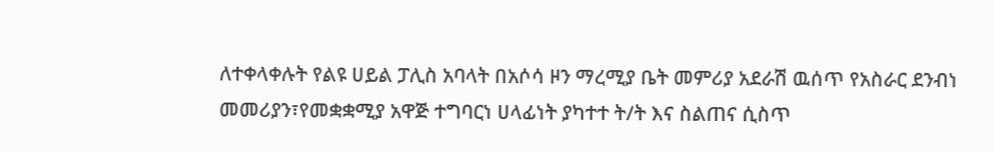ለተቀላቀሉት የልዩ ሀይል ፓሊስ አባላት በአሶሳ ዞን ማረሚያ ቤት መምሪያ አደራሽ ዉሰጥ የአስራር ደንብነ መመሪያን፣የመቋቋሚያ አዋጅ ተግባርነ ሀላፊነት ያካተተ ት/ት እና ስልጠና ሲስጥ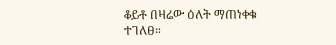ቆይቶ በዛሬው ዕለት ማጠነቀቁ ተገለፀ።